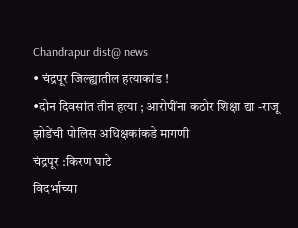Chandrapur dist@ news
• चंद्रपूर जिल्ह्यातील हत्याकांड !
•दोन दिवसांत तीन हत्या ; आरोपींना कठोर शिक्षा द्या -राजू झोडेंची पोलिस अधिक्षकांकडे मागणी
चंद्रपूर :किरण घाटे
विदर्भाच्या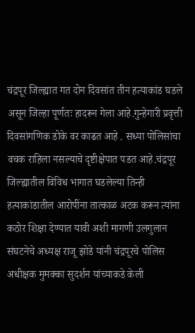चंद्रपूर जिल्ह्यात गत दोन दिवसांत तीन हत्याकांड घडले असून जिल्हा पूर्णतः हादरून गेला आहे.गुन्हेगारी प्रवृत्ती दिवसांगणिक डोके वर काढत आहे . सध्या पोलिसांचा वचक राहिला नसल्याचे दृष्टीक्षेपात पडत आहे.चंद्रपूर जिल्ह्यातील विविध भागात घडलेल्या तिन्ही हत्याकांडातील आरोपींना तात्काळ अटक करून त्यांना कठोर शिक्षा देण्यात यावी अशी मागणी उलगुलान संघटनेचे अध्यक्ष राजू झोडे यांनी चंद्रपूरचे पोलिस अधीक्षक मुमक्का सुदर्शन यांच्याकडे केली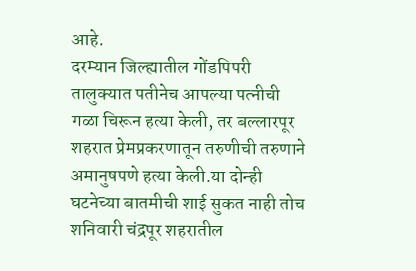आहे.
दरम्यान जिल्ह्यातील गोंडपिपरी तालुक्यात पतीनेच आपल्या पत्नीची गळा चिरून हत्या केली, तर बल्लारपूर शहरात प्रेमप्रकरणातून तरुणीची तरुणाने अमानुषपणे हत्या केली.या दोन्ही घटनेच्या बातमीची शाई सुकत नाही तोच शनिवारी चंद्रपूर शहरातील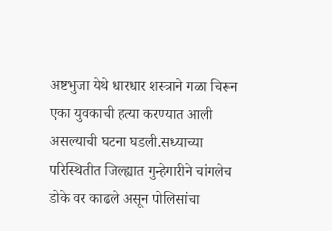अष्टभुजा येथे धारधार शस्त्राने गळा चिरून एका युवकाची हत्या करण्यात आली असल्याची घटना घडली.सध्याच्या परिस्थितीत जिल्ह्यात गुन्हेगारीने चांगलेच डोके वर काढले असून पोलिसांचा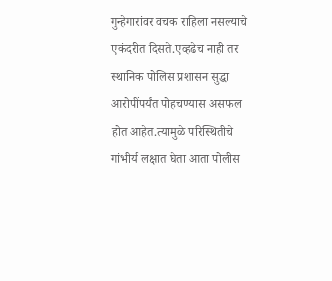गुन्हेगारांवर वचक राहिला नसल्याचे एकंदरीत दिसते.एव्हढेच नाही तर स्थानिक पोलिस प्रशासन सुद्धा आरोपींपर्यंत पोहचण्यास असफल होत आहेत.त्यामुळे परिस्थितीचे गांभीर्य लक्षात घेता आता पोलीस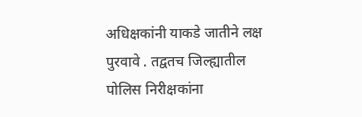अधिक्षकांनी याकडे जातीने लक्ष पुरवावे . तद्वतच जिल्ह्यातील पोलिस निरीक्षकांना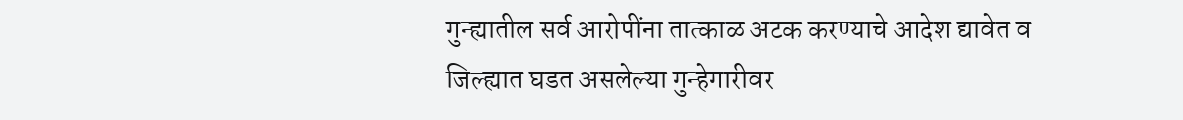गुन्ह्यातील सर्व आरोपींना तात्काळ अटक करण्याचे आदेश द्यावेत व जिल्ह्यात घडत असलेल्या गुन्हेगारीवर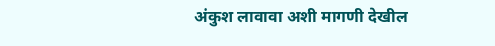अंकुश लावावा अशी मागणी देखील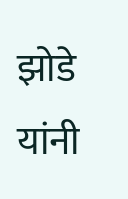झोडे यांनी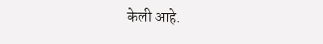केली आहे.